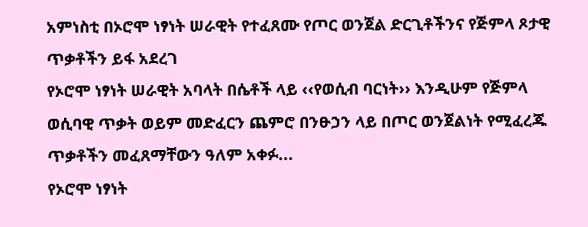አምነስቲ በኦሮሞ ነፃነት ሠራዊት የተፈጸሙ የጦር ወንጀል ድርጊቶችንና የጅምላ ጾታዊ ጥቃቶችን ይፋ አደረገ
የኦሮሞ ነፃነት ሠራዊት አባላት በሴቶች ላይ ‹‹የወሲብ ባርነት›› እንዲሁም የጅምላ ወሲባዊ ጥቃት ወይም መድፈርን ጨምሮ በንፁኃን ላይ በጦር ወንጀልነት የሚፈረጁ ጥቃቶችን መፈጸማቸውን ዓለም አቀፉ...
የኦሮሞ ነፃነት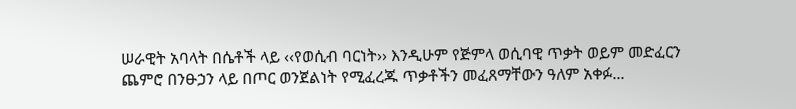ሠራዊት አባላት በሴቶች ላይ ‹‹የወሲብ ባርነት›› እንዲሁም የጅምላ ወሲባዊ ጥቃት ወይም መድፈርን ጨምሮ በንፁኃን ላይ በጦር ወንጀልነት የሚፈረጁ ጥቃቶችን መፈጸማቸውን ዓለም አቀፉ...